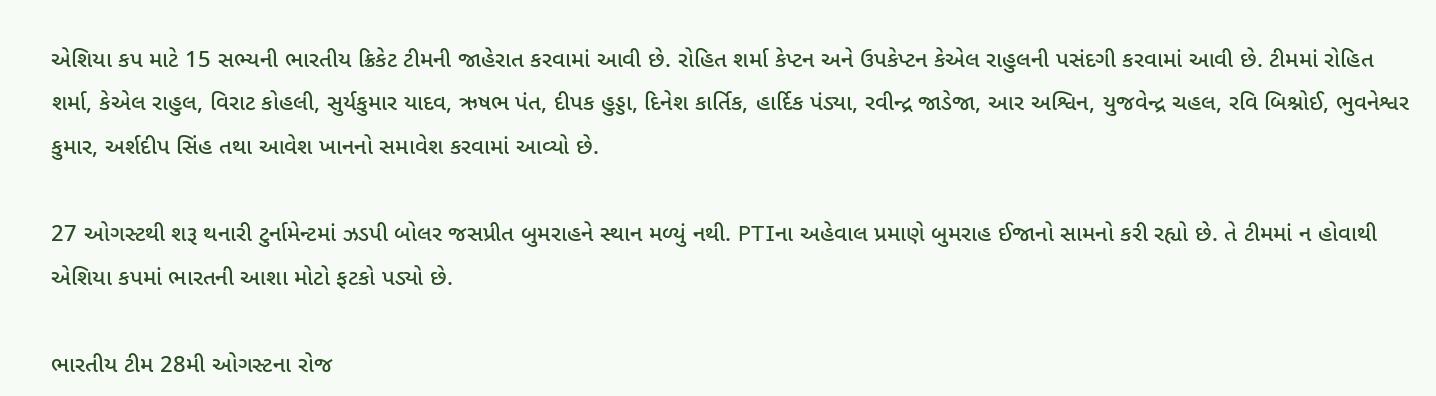એશિયા કપ માટે 15 સભ્યની ભારતીય ક્રિકેટ ટીમની જાહેરાત કરવામાં આવી છે. રોહિત શર્મા કેપ્ટન અને ઉપકેપ્ટન કેએલ રાહુલની પસંદગી કરવામાં આવી છે. ટીમમાં રોહિત શર્મા, કેએલ રાહુલ, વિરાટ કોહલી, સુર્યકુમાર યાદવ, ઋષભ પંત, દીપક હુડ્ડા, દિનેશ કાર્તિક, હાર્દિક પંડ્યા, રવીન્દ્ર જાડેજા, આર અશ્વિન, યુજવેન્દ્ર ચહલ, રવિ બિશ્નોઈ, ભુવનેશ્વર કુમાર, અર્શદીપ સિંહ તથા આવેશ ખાનનો સમાવેશ કરવામાં આવ્યો છે.

27 ઓગસ્ટથી શરૂ થનારી ટુર્નામેન્ટમાં ઝડપી બોલર જસપ્રીત બુમરાહને સ્થાન મળ્યું નથી. PTIના અહેવાલ પ્રમાણે બુમરાહ ઈજાનો સામનો કરી રહ્યો છે. તે ટીમમાં ન હોવાથી એશિયા કપમાં ભારતની આશા મોટો ફટકો પડ્યો છે.

ભારતીય ટીમ 28મી ઓગસ્ટના રોજ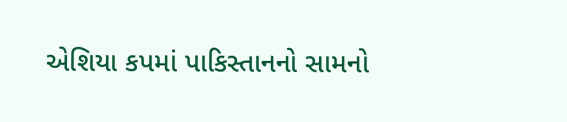એશિયા કપમાં પાકિસ્તાનનો સામનો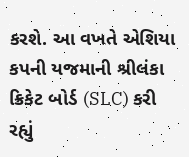કરશે. આ વખતે એશિયા કપની યજમાની શ્રીલંકા ક્રિકેટ બોર્ડ (SLC) કરી રહ્યું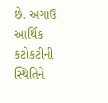છે. અગાઉ આર્થિક કટોકટીની સ્થિતિને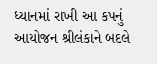ધ્યાનમાં રાખી આ કપનું આયોજન શ્રીલંકાને બદલે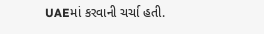UAEમાં કરવાની ચર્ચા હતી.